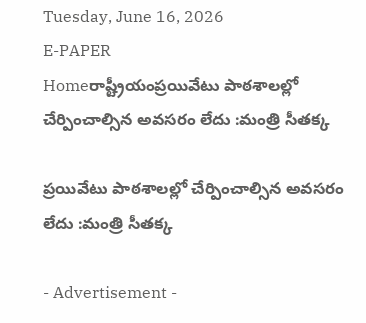Tuesday, June 16, 2026
E-PAPER
Homeరాష్ట్రీయంప్రయివేటు పాఠశాలల్లో చేర్పించాల్సిన అవసరం లేదు :మంత్రి సీతక్క

ప్రయివేటు పాఠశాలల్లో చేర్పించాల్సిన అవసరం లేదు :మంత్రి సీతక్క

- Advertisement -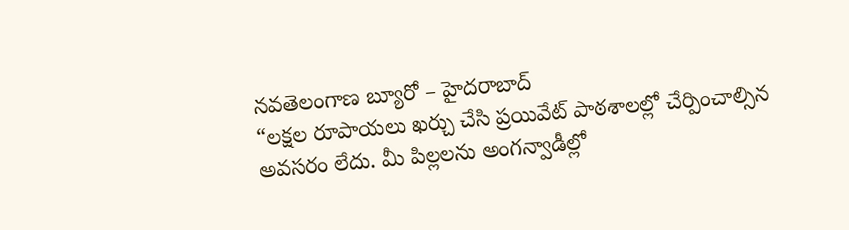నవతెలంగాణ బ్యూరో – హైదరాబాద్
“లక్షల రూపాయలు ఖర్చు చేసి ప్రయివేట్ పాఠశాలల్లో చేర్పించాల్సిన అవసరం లేదు. మీ పిల్లలను అంగన్వాడీల్లో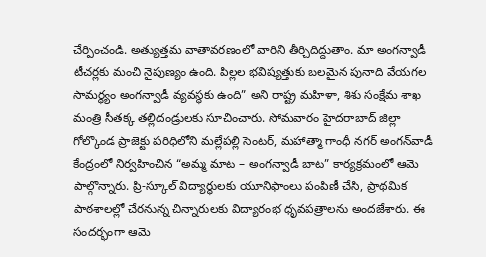చేర్పించండి. అత్యుత్తమ వాతావరణంలో వారిని తీర్చిదిద్దుతాం. మా అంగన్వాడీ టీచర్లకు మంచి నైపుణ్యం ఉంది. పిల్లల భవిష్యత్తుకు బలమైన పునాది వేయగల సామర్థ్యం అంగన్వాడీ వ్యవస్థకు ఉంది” అని రాష్ట్ర మహిళా, శిశు సంక్షేమ శాఖ మంత్రి సీతక్క తల్లిదండ్రులకు సూచించారు. సోమవారం హైదరాబాద్ జిల్లా గోల్కొండ ప్రాజెక్టు పరిధిలోని మల్లేపల్లి సెంటర్, మహాత్మా గాంధీ నగర్ అంగన్‌వాడీ కేంద్రంలో నిర్వహించిన “అమ్మ మాట – అంగన్వాడీ బాట” కార్యక్రమంలో ఆమె పాల్గొన్నారు. ప్రి-స్కూల్ విద్యార్థులకు యూనిఫాంలు పంపిణీ చేసి, ప్రాథమిక పాఠశాలల్లో చేరనున్న చిన్నారులకు విద్యారంభ ధృవపత్రాలను అందజేశారు. ఈ సందర్భంగా ఆమె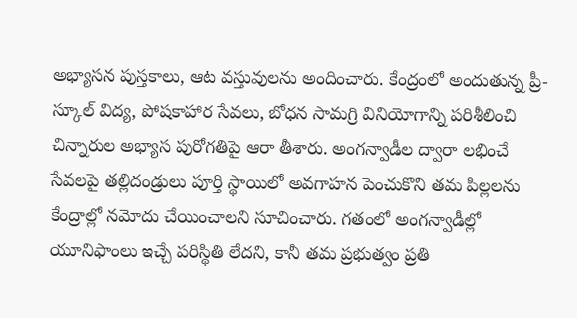అభ్యాసన పుస్తకాలు, ఆట వస్తువులను అందించారు. కేంద్రంలో అందుతున్న ప్రీ-స్కూల్ విద్య, పోషకాహార సేవలు, బోధన సామగ్రి వినియోగాన్ని పరిశీలించి చిన్నారుల అభ్యాస పురోగతిపై ఆరా తీశారు. అంగన్వాడీల ద్వారా లభించే సేవలపై తల్లిదండ్రులు పూర్తి స్థాయిలో అవగాహన పెంచుకొని తమ పిల్లలను కేంద్రాల్లో నమోదు చేయించాలని సూచించారు. గతంలో అంగన్వాడీల్లో యూనిఫాంలు ఇచ్చే పరిస్థితి లేదని, కానీ తమ ప్రభుత్వం ప్రతి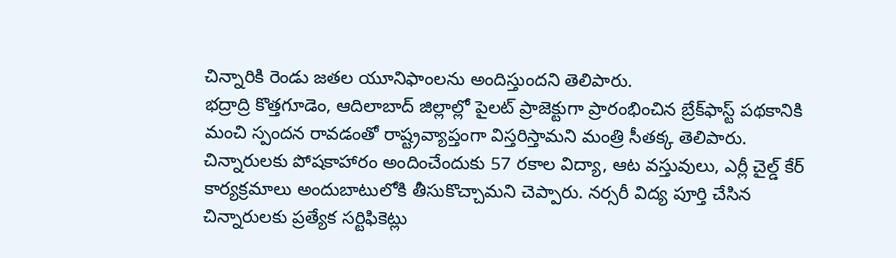చిన్నారికి రెండు జతల యూనిఫాంలను అందిస్తుందని తెలిపారు.
భ‌ద్రాద్రి కొత్తగూడెం, ఆదిలాబాద్ జిల్లాల్లో పైలట్ ప్రాజెక్టుగా ప్రారంభించిన బ్రేక్‌ఫాస్ట్ పథకానికి మంచి స్పందన రావడంతో రాష్ట్రవ్యాప్తంగా విస్తరిస్తామ‌ని మంత్రి సీత‌క్క‌ తెలిపారు. చిన్నారులకు పోషకాహారం అందించేందుకు 57 రకాల విద్యా, ఆట వస్తువులు, ఎర్లీ చైల్డ్ కేర్ కార్యక్రమాలు అందుబాటులోకి తీసుకొచ్చామని చెప్పారు. నర్సరీ విద్య పూర్తి చేసిన చిన్నారులకు ప్రత్యేక సర్టిఫికెట్లు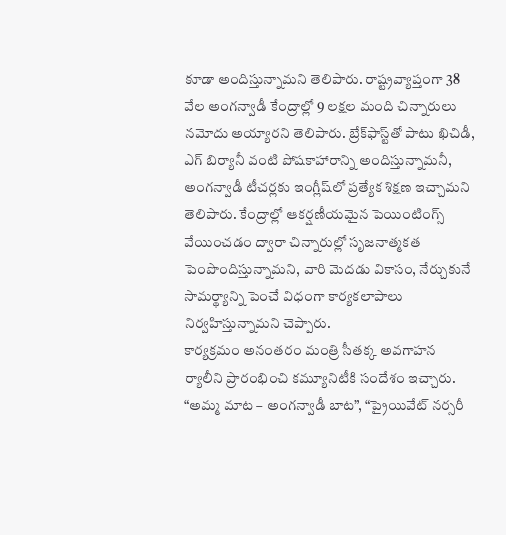కూడా అందిస్తున్నామని తెలిపారు. రాష్ట్రవ్యాప్తంగా 38 వేల అంగన్వాడీ కేంద్రాల్లో 9 లక్షల మంది చిన్నారులు నమోదు అయ్యారని తెలిపారు. బ్రేక్‌ఫాస్ట్‌తో పాటు ఖిచిడీ, ఎగ్ బిర్యానీ వంటి పోషకాహారాన్ని అందిస్తున్నామనీ, అంగన్వాడీ టీచర్లకు ఇంగ్లీష్‌లో ప్రత్యేక శిక్షణ ఇచ్చామని తెలిపారు. కేంద్రాల్లో ఆకర్షణీయమైన పెయింటింగ్స్ వేయించడం ద్వారా చిన్నారుల్లో సృజనాత్మకత పెంపొందిస్తున్నామని, వారి మెదడు వికాసం, నేర్చుకునే సామర్థ్యాన్ని పెంచే విధంగా కార్యకలాపాలు నిర్వహిస్తున్నామని చెప్పారు.
కార్యక్రమం అనంతరం మంత్రి సీతక్క అవగాహన ర్యాలీని ప్రారంభించి కమ్యూనిటీకి సందేశం ఇచ్చారు. “అమ్మ మాట – అంగన్వాడీ బాట”, “ప్రైయివేట్ నర్సరీ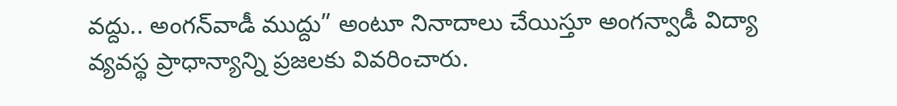వద్దు.. అంగన్‌వాడీ ముద్దు” అంటూ నినాదాలు చేయిస్తూ అంగన్వాడీ విద్యా వ్యవస్థ ప్రాధాన్యాన్ని ప్రజలకు వివరించారు.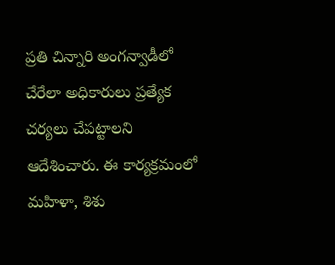ప్రతి చిన్నారి అంగన్వాడీలో చేరేలా అధికారులు ప్రత్యేక చర్యలు చేపట్టాలని ఆదేశించారు. ఈ కార్యక్రమంలో మహిళా, శిశు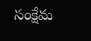సంక్షేమ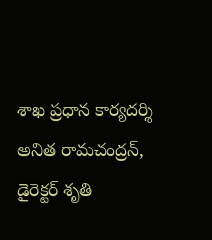శాఖ ప్రధాన కార్యదర్శి అనిత రామచంద్రన్, డైరెక్టర్ శృతి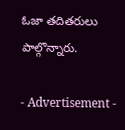ఓజా తదితరులు పాల్గొన్నారు.

- Advertisement -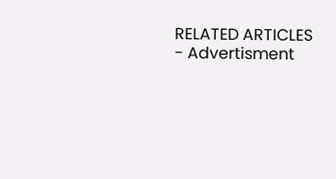RELATED ARTICLES
- Advertisment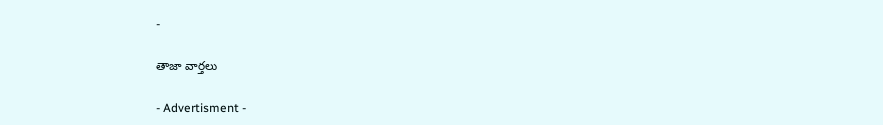-

తాజా వార్తలు

- Advertisment -